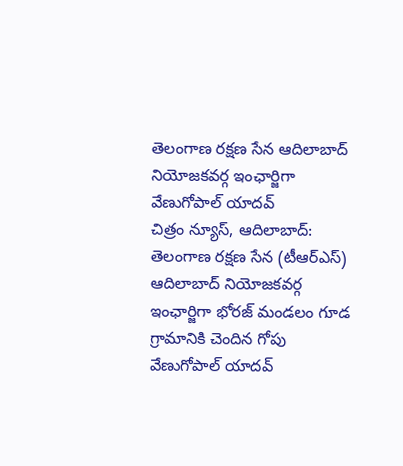తెలంగాణ రక్షణ సేన ఆదిలాబాద్ నియోజకవర్గ ఇంఛార్జిగా వేణుగోపాల్ యాదవ్
చిత్రం న్యూస్, ఆదిలాబాద్: తెలంగాణ రక్షణ సేన (టీఆర్ఎస్) ఆదిలాబాద్ నియోజకవర్గ ఇంఛార్జిగా భోరజ్ మండలం గూడ గ్రామానికి చెందిన గోపు వేణుగోపాల్ యాదవ్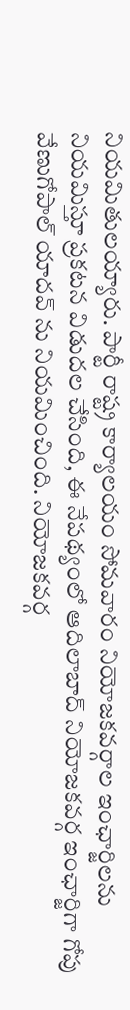నియమితులయ్యారు. పార్టీ రాష్ట్ర కార్యాలయం సోమవారం నియోజకవర్గాల ఇంఛార్జిలను నియమిస్తూ ప్రకటన విడుదల చేసింది, ఈ నేపథ్యంలో ఆదిలాబాద్ నియోజకవర్గ ఇంఛార్జిగా గోపు వేణుగోపాల్ యాదవ్ ను నియమించింది. నియోజకవర్గ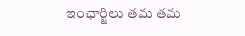ఇంఛార్జిలు తమ తమ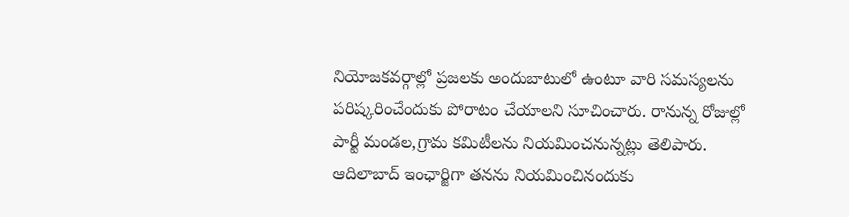నియోజకవర్గాల్లో ప్రజలకు అందుబాటులో ఉంటూ వారి సమస్యలను పరిష్కరించేందుకు పోరాటం చేయాలని సూచించారు. రానున్న రోజుల్లో పార్టీ మండల,గ్రామ కమిటీలను నియమించనున్నట్లు తెలిపారు. ఆదిలాబాద్ ఇంఛార్జిగా తనను నియమించినందుకు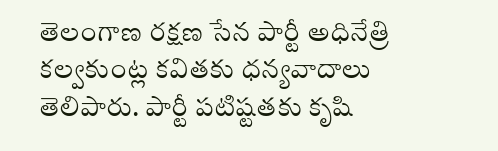తెలంగాణ రక్షణ సేన పార్టీ అధినేత్రి కల్వకుంట్ల కవితకు ధన్యవాదాలు తెలిపారు. పార్టీ పటిష్టతకు కృషి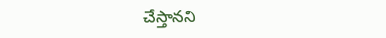చేస్తానని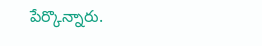పేర్కొన్నారు.